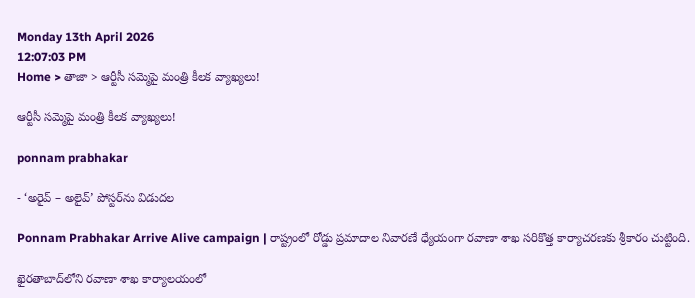Monday 13th April 2026
12:07:03 PM
Home > తాజా > ఆర్టీసీ సమ్మెపై మంత్రి కీలక వ్యాఖ్యలు!

ఆర్టీసీ సమ్మెపై మంత్రి కీలక వ్యాఖ్యలు!

ponnam prabhakar

- ‘అరైవ్ – అలైవ్’ పోస్టర్‌ను విడుదల

Ponnam Prabhakar Arrive Alive campaign | రాష్ట్రంలో రోడ్డు ప్రమాదాల నివారణే ధ్యేయంగా రవాణా శాఖ సరికొత్త కార్యాచరణకు శ్రీకారం చుట్టింది.

ఖైరతాబాద్‌లోని రవాణా శాఖ కార్యాలయంలో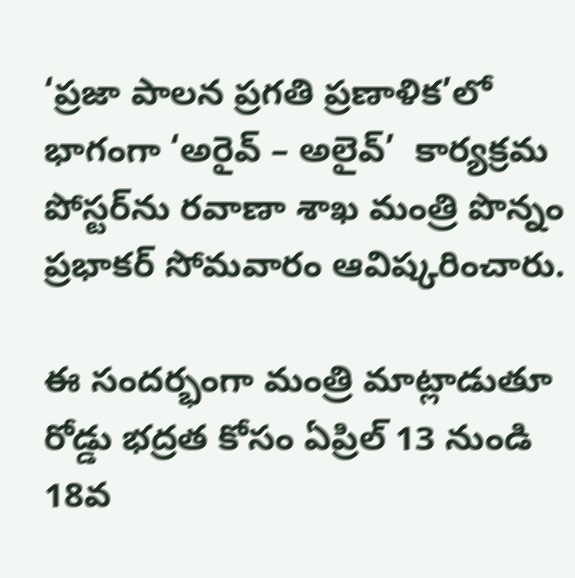‘ప్రజా పాలన ప్రగతి ప్రణాళిక’లో భాగంగా ‘అరైవ్ – అలైవ్’  కార్యక్రమ పోస్టర్‌ను రవాణా శాఖ మంత్రి పొన్నం ప్రభాకర్ సోమవారం ఆవిష్కరించారు.

ఈ సందర్భంగా మంత్రి మాట్లాడుతూ రోడ్డు భద్రత కోసం ఏప్రిల్ 13 నుండి 18వ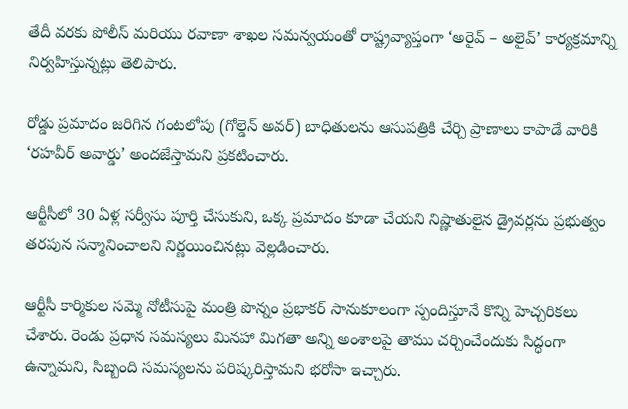తేదీ వరకు పోలీస్ మరియు రవాణా శాఖల సమన్వయంతో రాష్ట్రవ్యాప్తంగా ‘అరైవ్ – అలైవ్’ కార్యక్రమాన్ని నిర్వహిస్తున్నట్లు తెలిపారు.

రోడ్డు ప్రమాదం జరిగిన గంటలోపు (గోల్డెన్ అవర్) బాధితులను ఆసుపత్రికి చేర్చి ప్రాణాలు కాపాడే వారికి ‘రహవీర్ అవార్డు’ అందజేస్తామని ప్రకటించారు.

ఆర్టీసీలో 30 ఏళ్ల సర్వీసు పూర్తి చేసుకుని, ఒక్క ప్రమాదం కూడా చేయని నిష్ణాతులైన డ్రైవర్లను ప్రభుత్వం తరపున సన్మానించాలని నిర్ణయించినట్లు వెల్లడించారు.

ఆర్టీసీ కార్మికుల సమ్మె నోటీసుపై మంత్రి పొన్నం ప్రభాకర్ సానుకూలంగా స్పందిస్తూనే కొన్ని హెచ్చరికలు చేశారు. రెండు ప్రధాన సమస్యలు మినహా మిగతా అన్ని అంశాలపై తాము చర్చించేందుకు సిద్ధంగా ఉన్నామని, సిబ్బంది సమస్యలను పరిష్కరిస్తామని భరోసా ఇచ్చారు.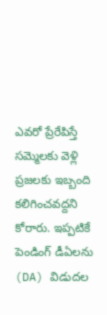ఎవరో ప్రేరేపిస్తే సమ్మెలకు వెళ్లి ప్రజలకు ఇబ్బంది కలిగించవద్దని కోరారు. ఇప్పటికే పెండింగ్ డీఏలను (DA) విడుదల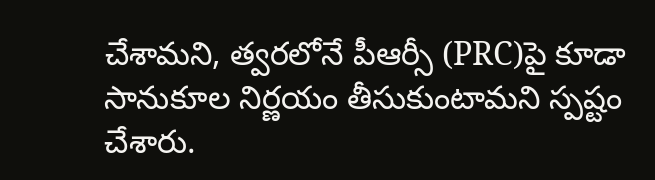చేశామని, త్వరలోనే పీఆర్సీ (PRC)పై కూడా సానుకూల నిర్ణయం తీసుకుంటామని స్పష్టం చేశారు.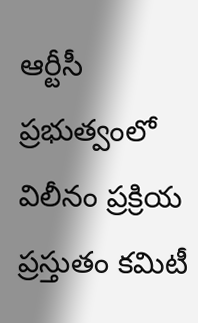ఆర్టీసీ ప్రభుత్వంలో విలీనం ప్రక్రియ ప్రస్తుతం కమిటీ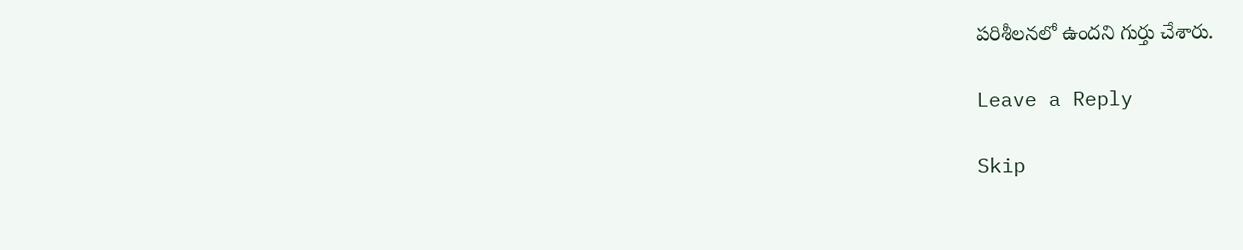పరిశీలనలో ఉందని గుర్తు చేశారు.

Leave a Reply

Skip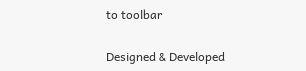to toolbar

Designed & Developed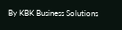By KBK Business Solutions